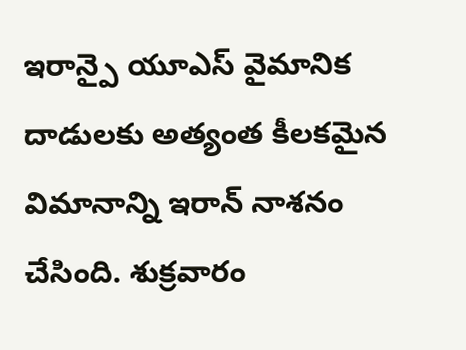ఇరాన్పై యూఎస్ వైమానిక దాడులకు అత్యంత కీలకమైన విమానాన్ని ఇరాన్ నాశనం చేసింది. శుక్రవారం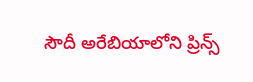సౌదీ అరేబియాలోని ప్రిన్స్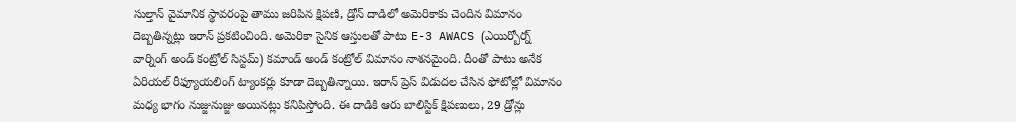సుల్తాన్ వైమానిక స్థావరంపై తాము జరిపిన క్షిపణి, డ్రోన్ దాడిలో అమెరికాకు చెందిన విమానం దెబ్బతిన్నట్లు ఇరాన్ ప్రకటించింది. అమెరికా సైనిక ఆస్తులతో పాటు E-3 AWACS (ఎయిర్బోర్న్ వార్నింగ్ అండ్ కంట్రోల్ సిస్టమ్) కమాండ్ అండ్ కంట్రోల్ విమానం నాశనమైంది. దీంతో పాటు అనేక ఏరియల్ రీఫ్యూయలింగ్ ట్యాంకర్లు కూడా దెబ్బతిన్నాయి. ఇరాన్ ప్రెస్ విడుదల చేసిన ఫోటోల్లో విమానం మధ్య భాగం నుజ్జునుజ్జు అయినట్లు కనిపిస్తోంది. ఈ దాడికి ఆరు బాలిస్టిక్ క్షిపణులు, 29 డ్రోన్లు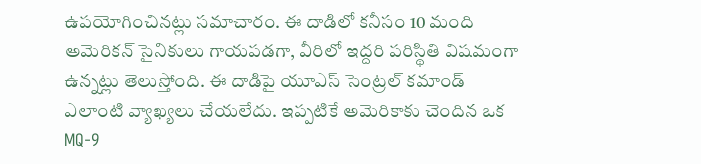ఉపయోగించినట్లు సమాచారం. ఈ దాడిలో కనీసం 10 మంది అమెరికన్ సైనికులు గాయపడగా, వీరిలో ఇద్దరి పరిస్థితి విషమంగా ఉన్నట్లు తెలుస్తోంది. ఈ దాడిపై యూఎస్ సెంట్రల్ కమాండ్ ఎలాంటి వ్యాఖ్యలు చేయలేదు. ఇప్పటికే అమెరికాకు చెందిన ఒక MQ-9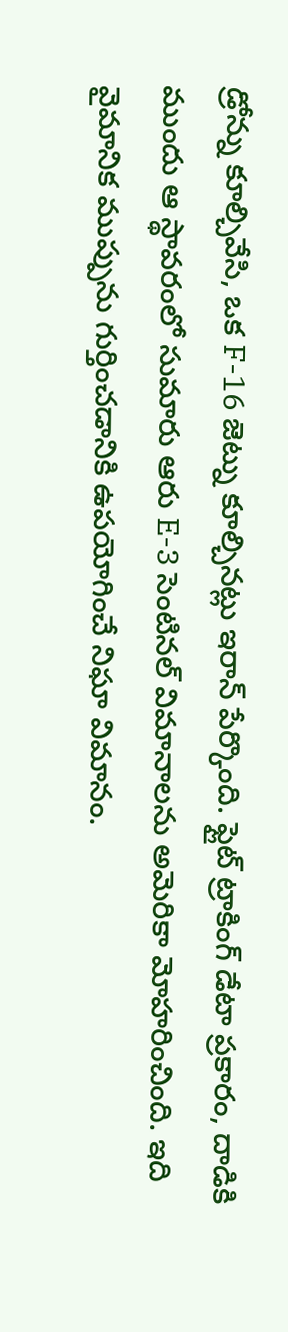డ్రోన్ను కూల్చివేసి, ఒక F-16 జెట్ను కూల్చినట్లు ఇరాన్ పేర్కొంది. ఫ్లైట్ ట్రాకింగ్ డేటా ప్రకారం, దాడికి ముందు ఆ స్థావరంలో సుమారు ఆరు E-3 సెంటినల్ విమానాలను అమెరికా మోహరించింది. ఇది వైమానిక ముప్పును గుర్తించడానికి ఉపయోగించే నిఘా విమానం.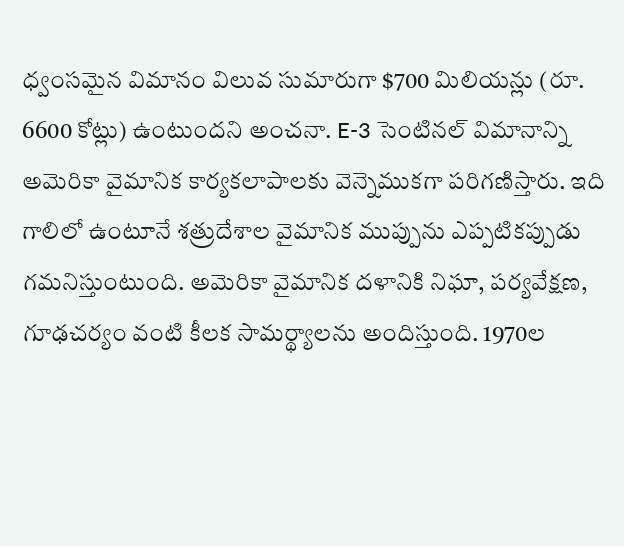ధ్వంసమైన విమానం విలువ సుమారుగా $700 మిలియన్లు (రూ. 6600 కోట్లు) ఉంటుందని అంచనా. E-3 సెంటినల్ విమానాన్ని అమెరికా వైమానిక కార్యకలాపాలకు వెన్నెముకగా పరిగణిస్తారు. ఇది గాలిలో ఉంటూనే శత్రుదేశాల వైమానిక ముప్పును ఎప్పటికప్పుడు గమనిస్తుంటుంది. అమెరికా వైమానిక దళానికి నిఘా, పర్యవేక్షణ, గూఢచర్యం వంటి కీలక సామర్థ్యాలను అందిస్తుంది. 1970ల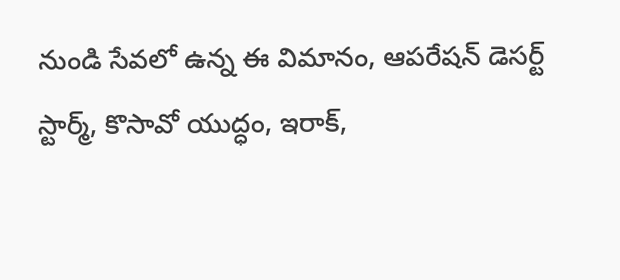నుండి సేవలో ఉన్న ఈ విమానం, ఆపరేషన్ డెసర్ట్ స్టార్మ్, కొసావో యుద్ధం, ఇరాక్,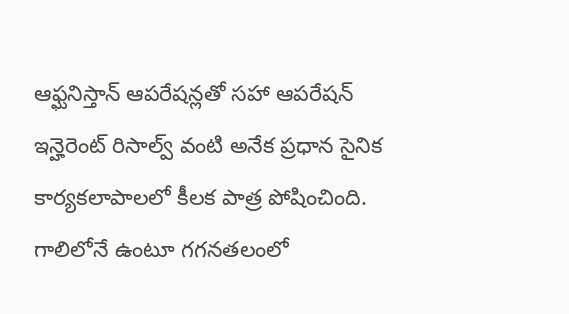ఆఫ్ఘనిస్తాన్ ఆపరేషన్లతో సహా ఆపరేషన్ ఇన్హెరెంట్ రిసాల్వ్ వంటి అనేక ప్రధాన సైనిక కార్యకలాపాలలో కీలక పాత్ర పోషించింది. గాలిలోనే ఉంటూ గగనతలంలో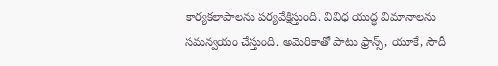కార్యకలాపాలను పర్యవేక్షిస్తుంది. వివిధ యుద్ధ విమానాలను సమన్వయం చేస్తుంది. అమెరికాతో పాటు ఫ్రాన్స్, యూకే, సౌదీ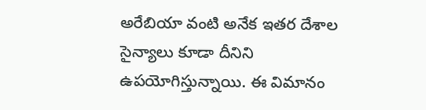అరేబియా వంటి అనేక ఇతర దేశాల సైన్యాలు కూడా దీనిని ఉపయోగిస్తున్నాయి. ఈ విమానం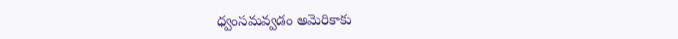ధ్వంసమవ్వడం అమెరికాకు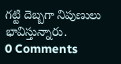గట్టి దెబ్బగా నిపుణులు భావిస్తున్నారు.
0 Comments